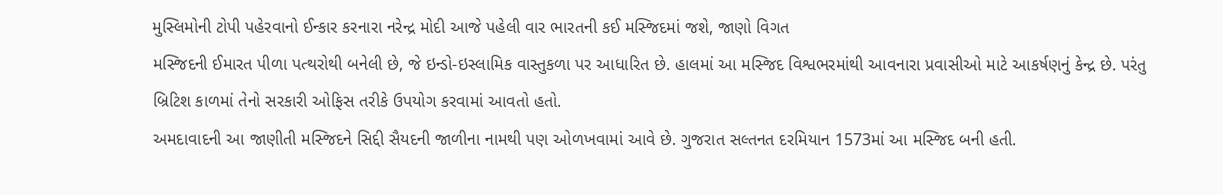મુસ્લિમોની ટોપી પહેરવાનો ઈન્કાર કરનારા નરેન્દ્ર મોદી આજે પહેલી વાર ભારતની કઈ મસ્જિદમાં જશે, જાણો વિગત
મસ્જિદની ઈમારત પીળા પત્થરોથી બનેલી છે, જે ઇન્ડો-ઇસ્લામિક વાસ્તુકળા પર આધારિત છે. હાલમાં આ મસ્જિદ વિશ્વભરમાંથી આવનારા પ્રવાસીઓ માટે આકર્ષણનું કેન્દ્ર છે. પરંતુ બ્રિટિશ કાળમાં તેનો સરકારી ઓફિસ તરીકે ઉપયોગ કરવામાં આવતો હતો.
અમદાવાદની આ જાણીતી મસ્જિદને સિદ્દી સૈયદની જાળીના નામથી પણ ઓળખવામાં આવે છે. ગુજરાત સલ્તનત દરમિયાન 1573માં આ મસ્જિદ બની હતી.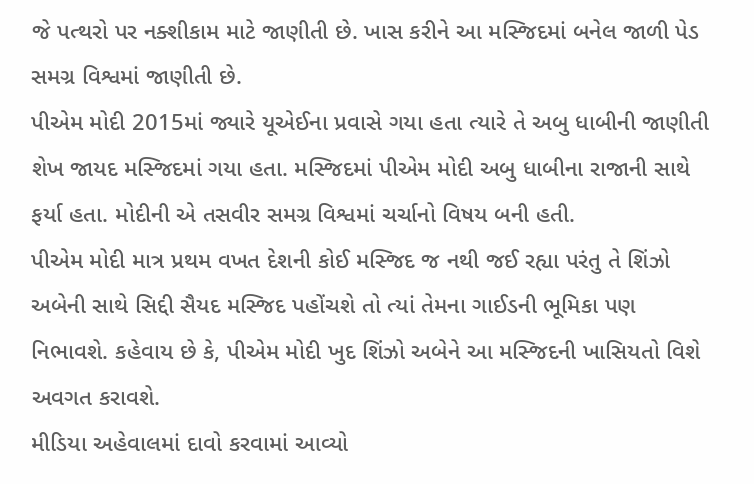જે પત્થરો પર નક્શીકામ માટે જાણીતી છે. ખાસ કરીને આ મસ્જિદમાં બનેલ જાળી પેડ સમગ્ર વિશ્વમાં જાણીતી છે.
પીએમ મોદી 2015માં જ્યારે યૂએઈના પ્રવાસે ગયા હતા ત્યારે તે અબુ ધાબીની જાણીતી શેખ જાયદ મસ્જિદમાં ગયા હતા. મસ્જિદમાં પીએમ મોદી અબુ ધાબીના રાજાની સાથે ફર્યા હતા. મોદીની એ તસવીર સમગ્ર વિશ્વમાં ચર્ચાનો વિષય બની હતી.
પીએમ મોદી માત્ર પ્રથમ વખત દેશની કોઈ મસ્જિદ જ નથી જઈ રહ્યા પરંતુ તે શિંઝો અબેની સાથે સિદ્દી સૈયદ મસ્જિદ પહોંચશે તો ત્યાં તેમના ગાઈડની ભૂમિકા પણ નિભાવશે. કહેવાય છે કે, પીએમ મોદી ખુદ શિંઝો અબેને આ મસ્જિદની ખાસિયતો વિશે અવગત કરાવશે.
મીડિયા અહેવાલમાં દાવો કરવામાં આવ્યો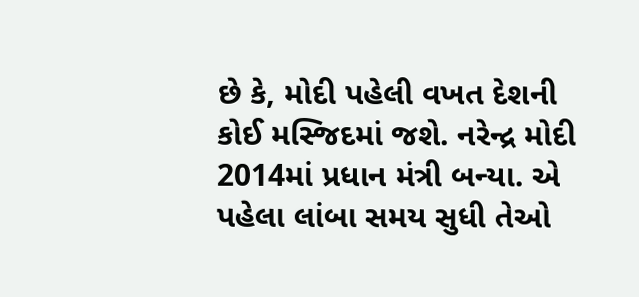છે કે, મોદી પહેલી વખત દેશની કોઈ મસ્જિદમાં જશે. નરેન્દ્ર મોદી 2014માં પ્રધાન મંત્રી બન્યા. એ પહેલા લાંબા સમય સુધી તેઓ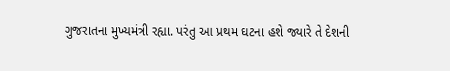ગુજરાતના મુખ્યમંત્રી રહ્યા. પરંતુ આ પ્રથમ ઘટના હશે જ્યારે તે દેશની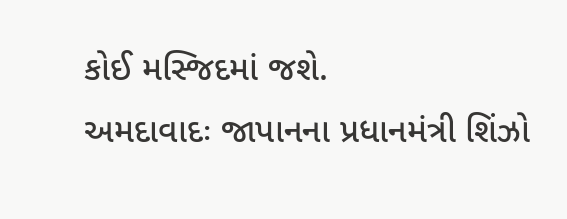કોઈ મસ્જિદમાં જશે.
અમદાવાદઃ જાપાનના પ્રધાનમંત્રી શિંઝો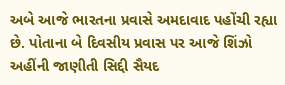અબે આજે ભારતના પ્રવાસે અમદાવાદ પહોંચી રહ્યા છે. પોતાના બે દિવસીય પ્રવાસ પર આજે શિંઝો અહીંની જાણીતી સિદ્દી સૈયદ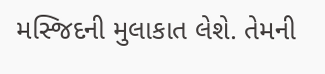મસ્જિદની મુલાકાત લેશે. તેમની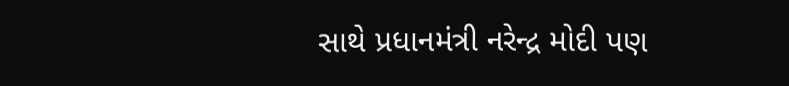સાથે પ્રધાનમંત્રી નરેન્દ્ર મોદી પણ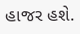હાજર હશે.